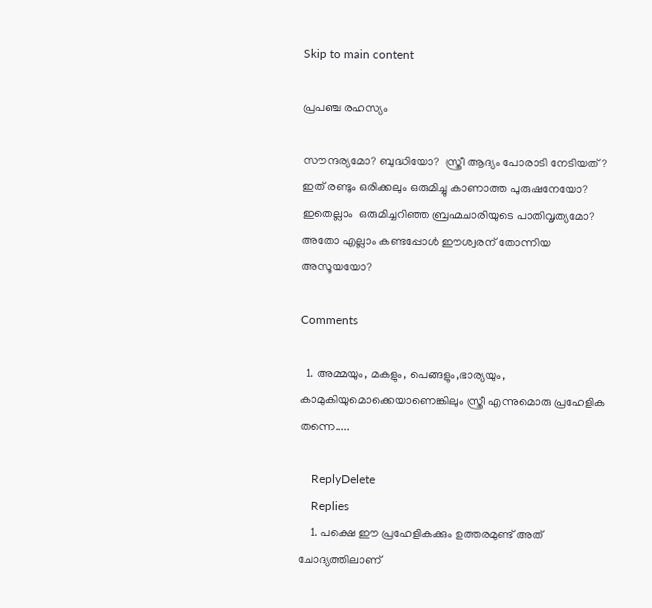Skip to main content

പ്രപഞ്ച രഹസ്യം

സൗന്ദര്യമോ? ബുദ്ധിയോ?  സ്ത്രീ ആദ്യം പോരാടി നേടിയത്?
ഇത് രണ്ടും ഒരിക്കലും ഒരുമിച്ചു കാണാത്ത പുരുഷനേയോ?
ഇതെല്ലാം  ഒരുമിച്ചറിഞ്ഞ ബ്രഹ്മചാരിയുടെ പാതിവൃത്യമോ?
അതോ എല്ലാം കണ്ടപ്പോൾ ഈശ്വരന് തോന്നിയ അസൂയയോ?

Comments

  1. അമ്മയും, മകളും, പെങ്ങളും,ഭാര്യയും, കാമുകിയുമൊക്കെയാണെങ്കിലും സ്ത്രീ എന്നുമൊരു പ്രഹേളിക തന്നെ.....

    ReplyDelete
    Replies
    1. പക്ഷെ ഈ പ്രഹേളികക്കും ഉത്തരമുണ്ട് അത് ചോദ്യത്തിലാണ്‌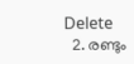Delete
  2. രണ്ടും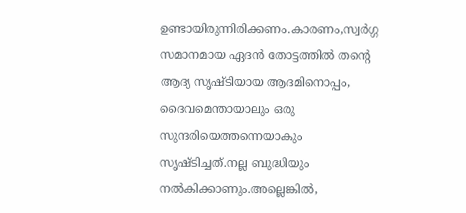ഉണ്ടായിരുന്നിരിക്കണം.കാരണം,സ്വർഗ്ഗ സമാനമായ ഏദൻ തോട്ടത്തിൽ തന്റെ ആദ്യ സൃഷ്ടിയായ ആദമിനൊപ്പം, ദൈവമെന്തായാലും ഒരു സുന്ദരിയെത്തന്നെയാകും സൃഷ്ടിച്ചത്.നല്ല ബുദ്ധിയും നൽകിക്കാണും.അല്ലെങ്കിൽ,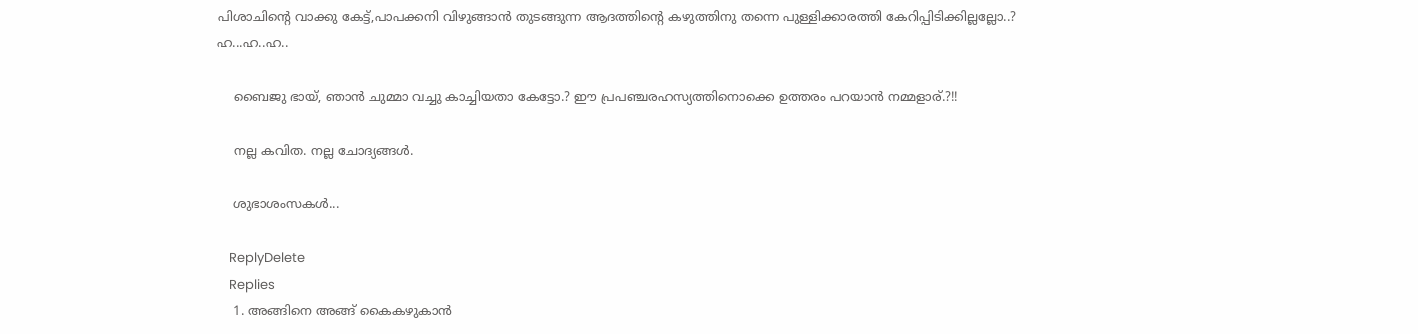പിശാചിന്റെ വാക്കു കേട്ട്,പാപക്കനി വിഴുങ്ങാൻ തുടങ്ങുന്ന ആദത്തിന്റെ കഴുത്തിനു തന്നെ പുള്ളിക്കാരത്തി കേറിപ്പിടിക്കില്ലല്ലോ..? ഹ...ഹ..ഹ..

    ബൈജു ഭായ്, ഞാൻ ചുമ്മാ വച്ചു കാച്ചിയതാ കേട്ടോ.? ഈ പ്രപഞ്ചരഹസ്യത്തിനൊക്കെ ഉത്തരം പറയാൻ നമ്മളാര്.?!!

    നല്ല കവിത. നല്ല ചോദ്യങ്ങൾ.

    ശുഭാശംസകൾ...

    ReplyDelete
    Replies
    1. അങ്ങിനെ അങ്ങ് കൈകഴുകാൻ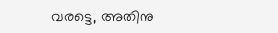വരട്ടെ, അതിനു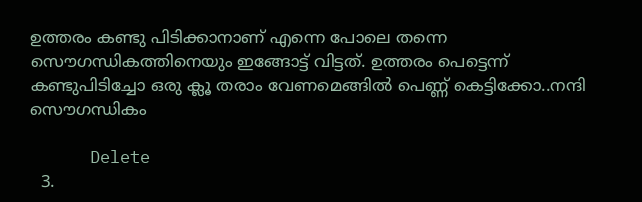ഉത്തരം കണ്ടു പിടിക്കാനാണ് എന്നെ പോലെ തന്നെ സൌഗന്ധികത്തിനെയും ഇങ്ങോട്ട് വിട്ടത്. ഉത്തരം പെട്ടെന്ന് കണ്ടുപിടിച്ചോ ഒരു ക്ലൂ തരാം വേണമെങ്ങിൽ പെണ്ണ് കെട്ടിക്കോ..നന്ദി സൌഗന്ധികം

      Delete
  3.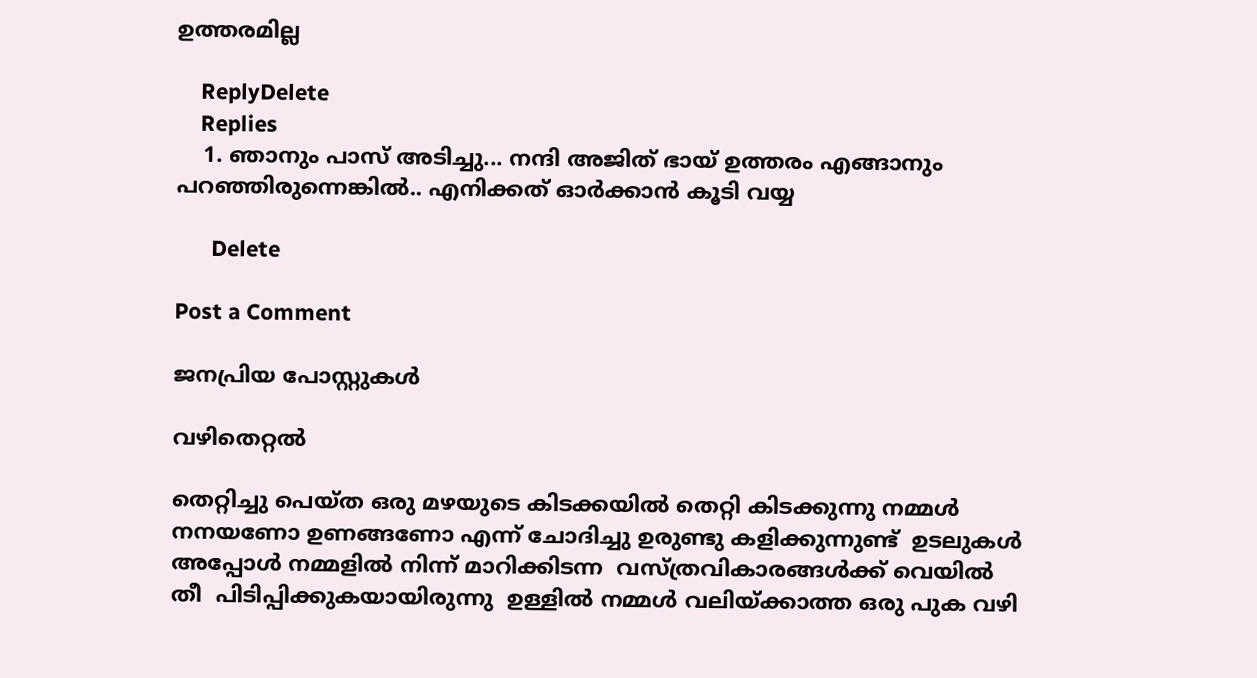ഉത്തരമില്ല

    ReplyDelete
    Replies
    1. ഞാനും പാസ്‌ അടിച്ചു... നന്ദി അജിത്‌ ഭായ് ഉത്തരം എങ്ങാനും പറഞ്ഞിരുന്നെങ്കിൽ.. എനിക്കത് ഓർക്കാൻ കൂടി വയ്യ

      Delete

Post a Comment

ജനപ്രിയ പോസ്റ്റുകൾ

വഴിതെറ്റൽ

തെറ്റിച്ചു പെയ്ത ഒരു മഴയുടെ കിടക്കയിൽ തെറ്റി കിടക്കുന്നു നമ്മൾ നനയണോ ഉണങ്ങണോ എന്ന് ചോദിച്ചു ഉരുണ്ടു കളിക്കുന്നുണ്ട്  ഉടലുകൾ അപ്പോൾ നമ്മളിൽ നിന്ന് മാറിക്കിടന്ന  വസ്ത്രവികാരങ്ങൾക്ക് വെയിൽ തീ  പിടിപ്പിക്കുകയായിരുന്നു  ഉള്ളിൽ നമ്മൾ വലിയ്ക്കാത്ത ഒരു പുക വഴി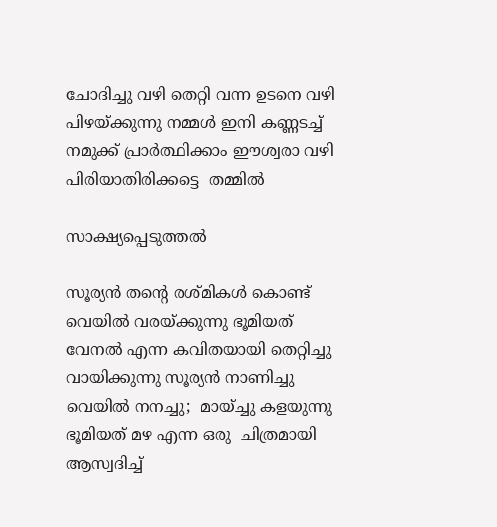ചോദിച്ചു വഴി തെറ്റി വന്ന ഉടനെ വഴി പിഴയ്ക്കുന്നു നമ്മൾ ഇനി കണ്ണടച്ച് നമുക്ക് പ്രാർത്ഥിക്കാം ഈശ്വരാ വഴി പിരിയാതിരിക്കട്ടെ  തമ്മിൽ

സാക്ഷ്യപ്പെടുത്തൽ

സൂര്യൻ തന്റെ രശ്മികൾ കൊണ്ട് വെയിൽ വരയ്ക്കുന്നു ഭൂമിയത്  വേനൽ എന്ന കവിതയായി തെറ്റിച്ചു വായിക്കുന്നു സൂര്യൻ നാണിച്ചു വെയിൽ നനച്ചു;  മായ്ച്ചു കളയുന്നു ഭൂമിയത് മഴ എന്ന ഒരു  ചിത്രമായി ആസ്വദിച്ച്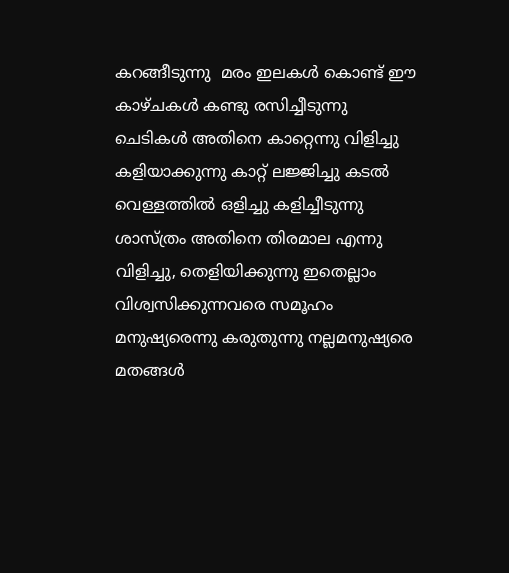കറങ്ങീടുന്നു  മരം ഇലകൾ കൊണ്ട് ഈ കാഴ്ചകൾ കണ്ടു രസിച്ചീടുന്നു ചെടികൾ അതിനെ കാറ്റെന്നു വിളിച്ചു കളിയാക്കുന്നു കാറ്റ് ലജ്ജിച്ചു കടൽ വെള്ളത്തിൽ ഒളിച്ചു കളിച്ചീടുന്നു  ശാസ്ത്രം അതിനെ തിരമാല എന്നു വിളിച്ചു, തെളിയിക്കുന്നു ഇതെല്ലാം  വിശ്വസിക്കുന്നവരെ സമൂഹം മനുഷ്യരെന്നു കരുതുന്നു നല്ലമനുഷ്യരെ മതങ്ങൾ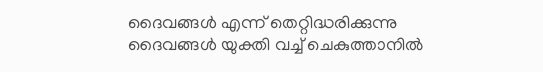ദൈവങ്ങൾ എന്ന് തെറ്റിദ്ധരിക്കുന്നു ദൈവങ്ങൾ യുക്തി വച്ച് ചെകുത്താനിൽ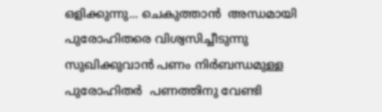ഒളിക്കുന്നു... ചെകുത്താൻ  അന്ധമായി പുരോഹിതരെ വിശ്വസിച്ചീടുന്നു സുഖിക്കുവാൻ പണം നിർബന്ധമുള്ള പുരോഹിതർ  പണത്തിനു വേണ്ടി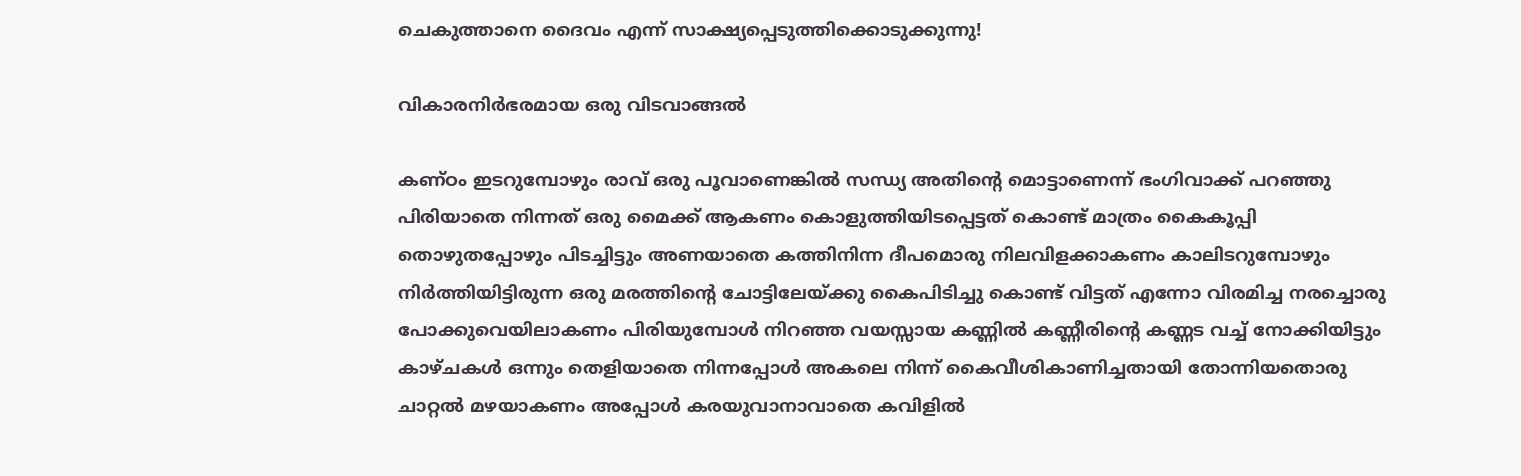ചെകുത്താനെ ദൈവം എന്ന് സാക്ഷ്യപ്പെടുത്തിക്കൊടുക്കുന്നു!

വികാരനിർഭരമായ ഒരു വിടവാങ്ങൽ

കണ്ഠം ഇടറുമ്പോഴും രാവ് ഒരു പൂവാണെങ്കിൽ സന്ധ്യ അതിന്റെ മൊട്ടാണെന്ന് ഭംഗിവാക്ക് പറഞ്ഞു പിരിയാതെ നിന്നത് ഒരു മൈക്ക് ആകണം കൊളുത്തിയിടപ്പെട്ടത് കൊണ്ട് മാത്രം കൈകൂപ്പി തൊഴുതപ്പോഴും പിടച്ചിട്ടും അണയാതെ കത്തിനിന്ന ദീപമൊരു നിലവിളക്കാകണം കാലിടറുമ്പോഴും നിർത്തിയിട്ടിരുന്ന ഒരു മരത്തിന്റെ ചോട്ടിലേയ്ക്കു കൈപിടിച്ചു കൊണ്ട് വിട്ടത് എന്നോ വിരമിച്ച നരച്ചൊരു പോക്കുവെയിലാകണം പിരിയുമ്പോൾ നിറഞ്ഞ വയസ്സായ കണ്ണിൽ കണ്ണീരിന്റെ കണ്ണട വച്ച് നോക്കിയിട്ടും കാഴ്ചകൾ ഒന്നും തെളിയാതെ നിന്നപ്പോൾ അകലെ നിന്ന് കൈവീശികാണിച്ചതായി തോന്നിയതൊരു ചാറ്റൽ മഴയാകണം അപ്പോൾ കരയുവാനാവാതെ കവിളിൽ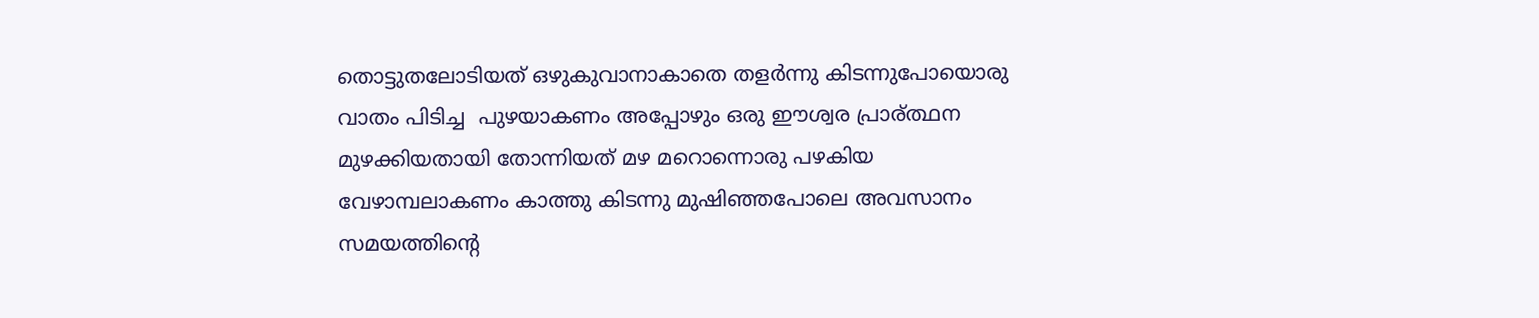തൊട്ടുതലോടിയത് ഒഴുകുവാനാകാതെ തളർന്നു കിടന്നുപോയൊരു  വാതം പിടിച്ച  പുഴയാകണം അപ്പോഴും ഒരു ഈശ്വര പ്രാര്ത്ഥന മുഴക്കിയതായി തോന്നിയത് മഴ മറൊന്നൊരു പഴകിയ വേഴാമ്പലാകണം കാത്തു കിടന്നു മുഷിഞ്ഞപോലെ അവസാനം സമയത്തിന്റെ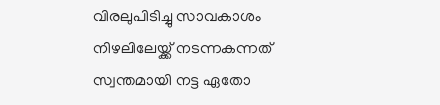വിരലുപിടിച്ചു സാവകാശം നിഴലിലേയ്ക്ക് നടന്നകന്നത് സ്വന്തമായി നട്ട ഏതോ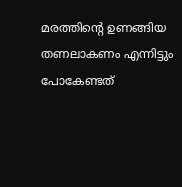മരത്തിന്റെ ഉണങ്ങിയ തണലാകണം എന്നിട്ടും പോകേണ്ടത്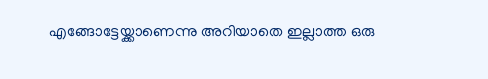എങ്ങോട്ടേയ്ക്കാണെന്നു അറിയാതെ ഇല്ലാത്ത ഒരു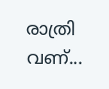രാത്രി വണ്...